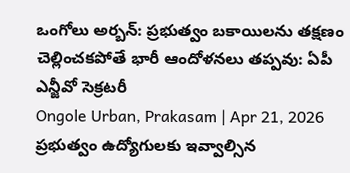ఒంగోలు అర్బన్: ప్రభుత్వం బకాయిలను తక్షణం చెల్లించకపోతే భారీ ఆందోళనలు తప్పవు: ఏపీ ఎన్జీవో సెక్రటరీ
Ongole Urban, Prakasam | Apr 21, 2026
ప్రభుత్వం ఉద్యోగులకు ఇవ్వాల్సిన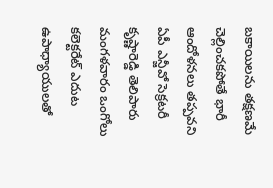బకాయిలను తక్షణమే చెల్లించకపోతే భారీ ఆందోళనలు తప్పవని ఏపీ ఎన్జీవో సెక్రటరీ కృష్ణారెడ్డి తెలిపారు మంగళవారం ఒంగోలు కలెక్టరేట్ ఎదుట ఉపాధ్యాయులతో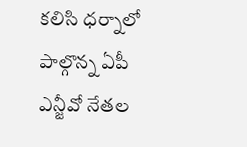కలిసి ధర్నాలో పాల్గొన్న ఏపీ ఎన్జీవో నేతల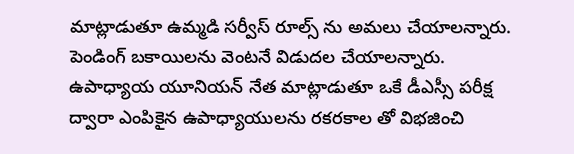మాట్లాడుతూ ఉమ్మడి సర్వీస్ రూల్స్ ను అమలు చేయాలన్నారు. పెండింగ్ బకాయిలను వెంటనే విడుదల చేయాలన్నారు. ఉపాధ్యాయ యూనియన్ నేత మాట్లాడుతూ ఒకే డీఎస్సీ పరీక్ష ద్వారా ఎంపికైన ఉపాధ్యాయులను రకరకాల తో విభజించి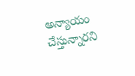అన్యాయం చేస్తున్నారని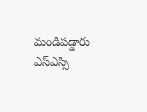మండిపడ్డారు ఎస్ఎస్సి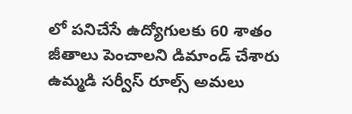లో పనిచేసే ఉద్యోగులకు 60 శాతం జీతాలు పెంచాలని డిమాండ్ చేశారు ఉమ్మడి సర్వీస్ రూల్స్ అమలు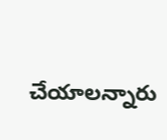చేయాలన్నారు